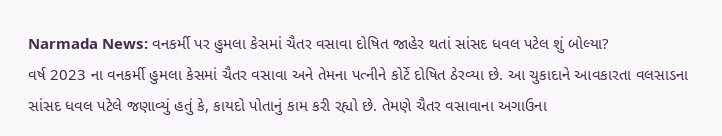Narmada News: વનકર્મી પર હુમલા કેસમાં ચૈતર વસાવા દોષિત જાહેર થતાં સાંસદ ધવલ પટેલ શું બોલ્યા?
વર્ષ 2023 ના વનકર્મી હુમલા કેસમાં ચૈતર વસાવા અને તેમના પત્નીને કોર્ટે દોષિત ઠેરવ્યા છે. આ ચુકાદાને આવકારતા વલસાડના સાંસદ ધવલ પટેલે જણાવ્યું હતું કે, કાયદો પોતાનું કામ કરી રહ્યો છે. તેમણે ચૈતર વસાવાના અગાઉના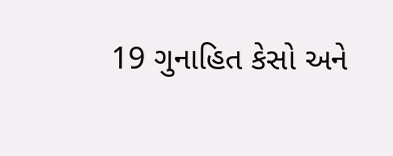19 ગુનાહિત કેસો અને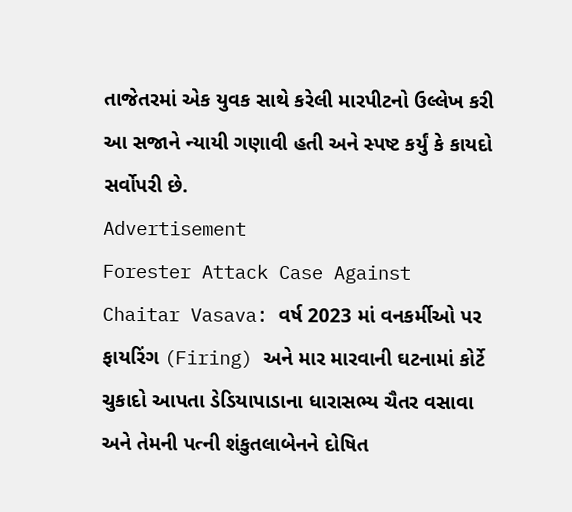તાજેતરમાં એક યુવક સાથે કરેલી મારપીટનો ઉલ્લેખ કરી આ સજાને ન્યાયી ગણાવી હતી અને સ્પષ્ટ કર્યું કે કાયદો સર્વોપરી છે.
Advertisement
Forester Attack Case Against Chaitar Vasava: વર્ષ 2023 માં વનકર્મીઓ પર ફાયરિંગ (Firing) અને માર મારવાની ઘટનામાં કોર્ટે ચુકાદો આપતા ડેડિયાપાડાના ધારાસભ્ય ચૈતર વસાવા અને તેમની પત્ની શંકુતલાબેનને દોષિત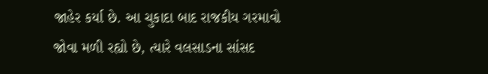જાહેર કર્યા છે. આ ચુકાદા બાદ રાજકીય ગરમાવો જોવા મળી રહ્યો છે, ત્યારે વલસાડના સાંસદ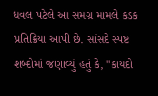ધવલ પટેલે આ સમગ્ર મામલે કડક પ્રતિક્રિયા આપી છે. સાંસદે સ્પષ્ટ શબ્દોમાં જણાવ્યું હતું કે, "કાયદો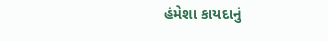હંમેશા કાયદાનું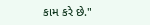કામ કરે છે."